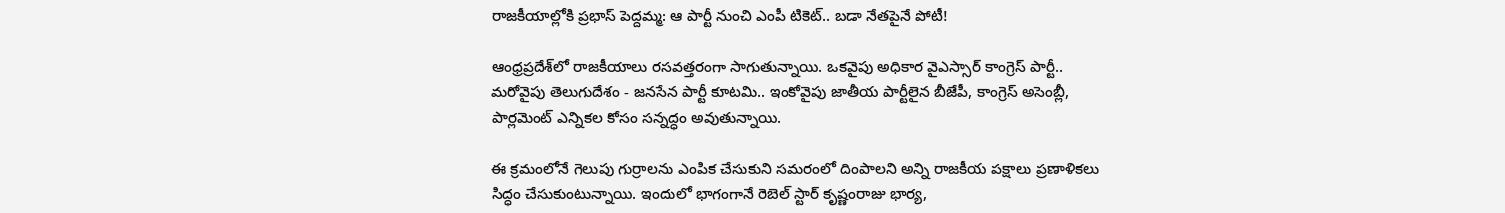రాజకీయాల్లోకి ప్రభాస్ పెద్దమ్మ: ఆ పార్టీ నుంచి ఎంపీ టికెట్.. బడా నేతపైనే పోటీ!

ఆంధ్రప్రదేశ్‌లో రాజకీయాలు రసవత్తరంగా సాగుతున్నాయి. ఒకవైపు అధికార వైఎస్సార్ కాంగ్రెస్ పార్టీ.. మరోవైపు తెలుగుదేశం - జనసేన పార్టీ కూటమి.. ఇంకోవైపు జాతీయ పార్టీలైన బీజేపీ, కాంగ్రెస్‌ అసెంబ్లీ, పార్లమెంట్ ఎన్నికల కోసం సన్నద్ధం అవుతున్నాయి.

ఈ క్రమంలోనే గెలుపు గుర్రాలను ఎంపిక చేసుకుని సమరంలో దింపాలని అన్ని రాజకీయ పక్షాలు ప్రణాళికలు సిద్ధం చేసుకుంటున్నాయి. ఇందులో భాగంగానే రెబెల్ స్టార్ కృష్ణంరాజు భార్య,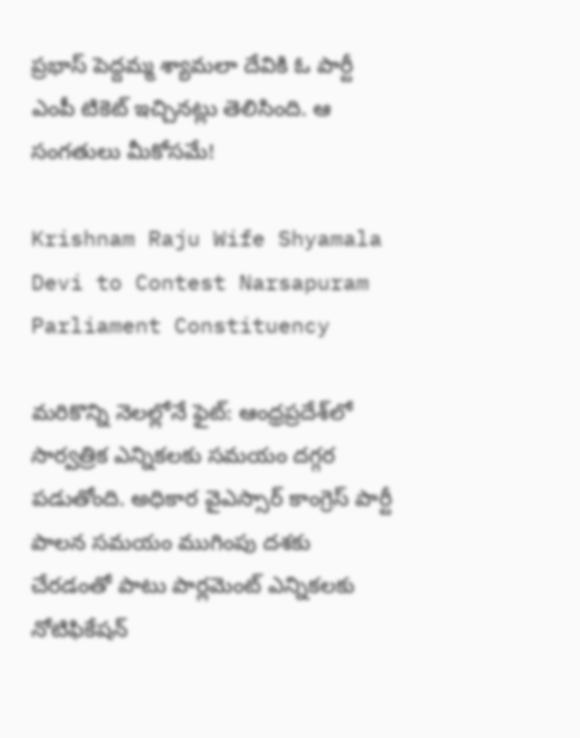ప్రభాస్ పెద్దమ్మ శ్యామలా దేవికి ఓ పార్టీ ఎంపీ టికెట్ ఇచ్చినట్లు తెలిసింది. ఆ సంగతులు మీకోసమే!

Krishnam Raju Wife Shyamala Devi to Contest Narsapuram Parliament Constituency

మరికొన్ని నెలల్లోనే ఫైట్: ఆంధ్రప్రదేశ్‌లో సార్వత్రిక ఎన్నికలకు సమయం దగ్గర పడుతోంది. అధికార వైఎస్సార్ కాంగ్రెస్ పార్టీ పాలన సమయం ముగింపు దశకు చేరడంతో పాటు పార్లమెంట్ ఎన్నికలకు నోటిఫికేషన్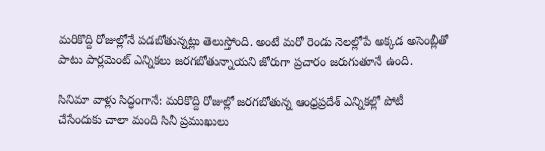మరికొద్ది రోజుల్లోనే పడబోతున్నట్లు తెలుస్తోంది. అంటే మరో రెండు నెలల్లోపే అక్కడ అసెంబ్లీతో పాటు పార్లమెంట్ ఎన్నికలు జరగబోతున్నాయని జోరుగా ప్రచారం జరుగుతూనే ఉంది.

సినిమా వాళ్లు సిద్ధంగానే: మరికొద్ది రోజుల్లో జరగబోతున్న ఆంధ్రప్రదేశ్‌ ఎన్నికల్లో పోటీ చేసేందుకు చాలా మంది సినీ ప్రముఖులు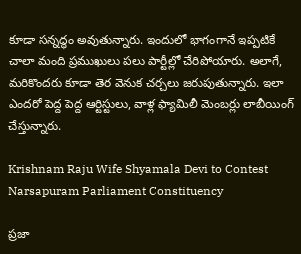కూడా సన్నద్ధం అవుతున్నారు. ఇందులో భాగంగానే ఇప్పటికే చాలా మంది ప్రముఖులు పలు పార్టీల్లో చేరిపోయారు. అలాగే, మరికొందరు కూడా తెర వెనుక చర్చలు జరుపుతున్నారు. ఇలా ఎందరో పెద్ద పెద్ద ఆర్టిస్టులు, వాళ్ల ఫ్యామిలీ మెంబర్లు లాబీయింగ్ చేస్తున్నారు.

Krishnam Raju Wife Shyamala Devi to Contest Narsapuram Parliament Constituency

ప్రజా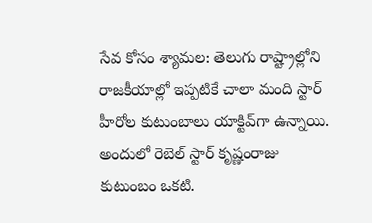సేవ కోసం శ్యామల: తెలుగు రాష్ట్రాల్లోని రాజకీయాల్లో ఇప్పటికే చాలా మంది స్టార్ హీరోల కుటుంబాలు యాక్టివ్‌గా ఉన్నాయి. అందులో రెబెల్ స్టార్ కృష్ణంరాజు కుటుంబం ఒకటి.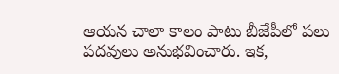ఆయన చాలా కాలం పాటు బీజేపీలో పలు పదవులు అనుభవించారు. ఇక,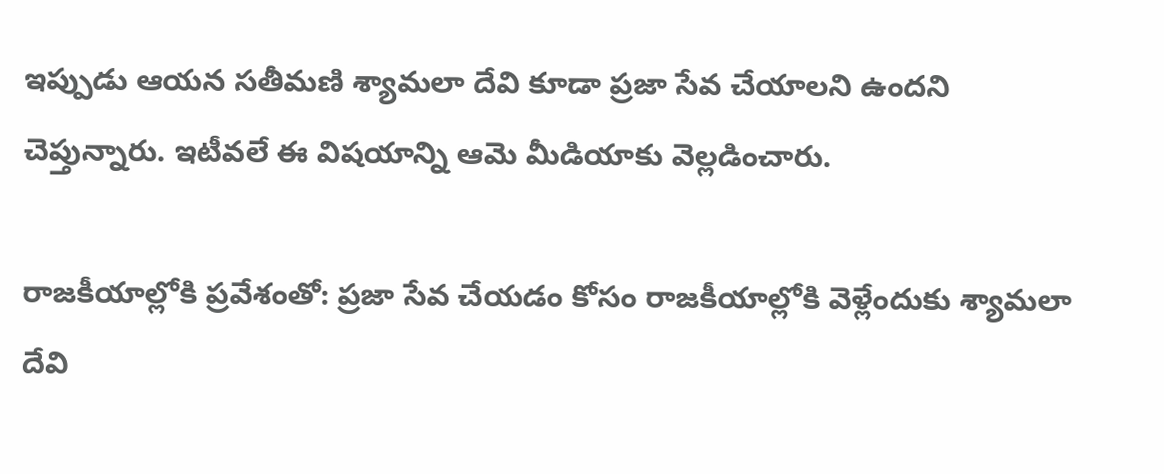ఇప్పుడు ఆయన సతీమణి శ్యామలా దేవి కూడా ప్రజా సేవ చేయాలని ఉందని చెప్తున్నారు. ఇటీవలే ఈ విషయాన్ని ఆమె మీడియాకు వెల్లడించారు.

రాజకీయాల్లోకి ప్రవేశంతో: ప్రజా సేవ చేయడం కోసం రాజకీయాల్లోకి వెళ్లేందుకు శ్యామలా దేవి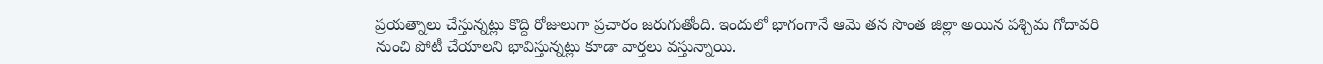ప్రయత్నాలు చేస్తున్నట్లు కొద్ది రోజులుగా ప్రచారం జరుగుతోంది. ఇందులో భాగంగానే ఆమె తన సొంత జిల్లా అయిన పశ్చిమ గోదావరి నుంచి పోటీ చేయాలని భావిస్తున్నట్లు కూడా వార్తలు వస్తున్నాయి.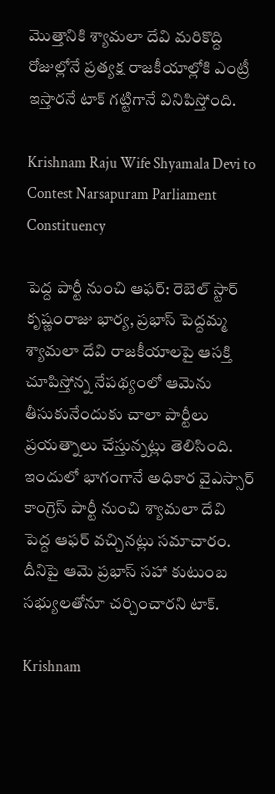మొత్తానికి శ్యామలా దేవి మరికొద్ది రోజుల్లోనే ప్రత్యక్ష రాజకీయాల్లోకి ఎంట్రీ ఇస్తారనే టాక్ గట్టిగానే వినిపిస్తోంది.

Krishnam Raju Wife Shyamala Devi to Contest Narsapuram Parliament Constituency

పెద్ద పార్టీ నుంచి ఆఫర్: రెబెల్ స్టార్ కృష్ణంరాజు భార్య, ప్రభాస్ పెద్దమ్మ శ్యామలా దేవి రాజకీయాలపై ఆసక్తి చూపిస్తోన్న నేపథ్యంలో ఆమెను తీసుకునేందుకు చాలా పార్టీలు ప్రయత్నాలు చేస్తున్నట్లు తెలిసింది. ఇందులో భాగంగానే అధికార వైఎస్సార్ కాంగ్రెస్ పార్టీ నుంచి శ్యామలా దేవి పెద్ద ఆఫర్ వచ్చినట్లు సమాచారం. దీనిపై ఆమె ప్రభాస్ సహా కుటుంబ సభ్యులతోనూ చర్చించారని టాక్.

Krishnam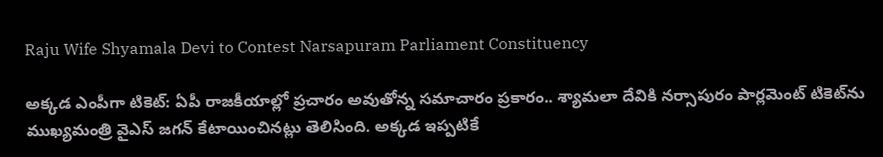Raju Wife Shyamala Devi to Contest Narsapuram Parliament Constituency

అక్కడ ఎంపీగా టికెట్: ఏపీ రాజకీయాల్లో ప్రచారం అవుతోన్న సమాచారం ప్రకారం.. శ్యామలా దేవికి నర్సాపురం పార్లమెంట్ టికెట్‌ను ముఖ్యమంత్రి వైఎస్ జగన్ కేటాయించినట్లు తెలిసింది. అక్కడ ఇప్పటికే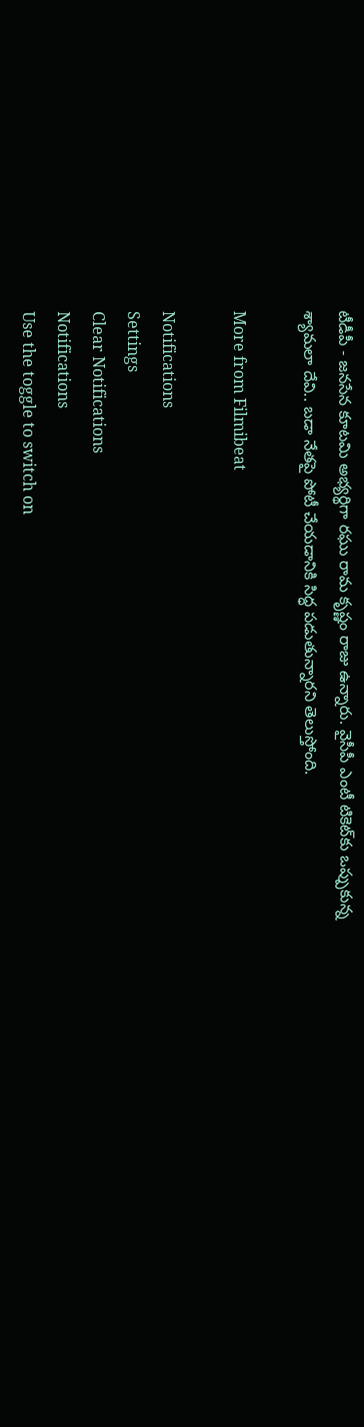టీడీపీ - జనసేన కూటమి అభ్యర్థిగా రఘు రామ కృష్ణం రాజు ఉన్నారు. వైసీపీ ఎంటీ టికెట్‌కు ఒప్పుకున్న శ్యామలా దేవి.. బడా నేతపై పోటీ చేయడానికి సిద్ధ పడుతున్నారని తెలుస్తోంది.

More from Filmibeat

Notifications
Settings
Clear Notifications
Notifications
Use the toggle to switch on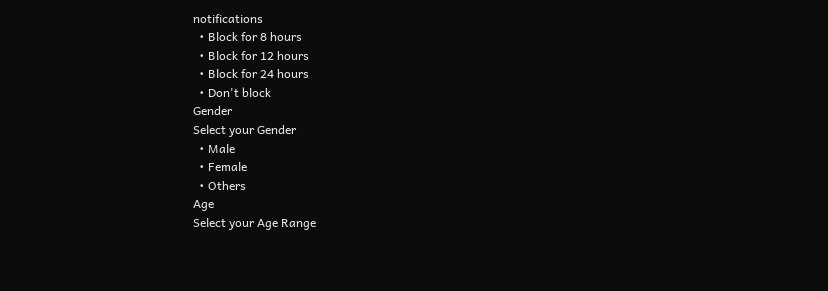notifications
  • Block for 8 hours
  • Block for 12 hours
  • Block for 24 hours
  • Don't block
Gender
Select your Gender
  • Male
  • Female
  • Others
Age
Select your Age Range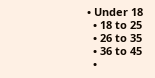• Under 18
  • 18 to 25
  • 26 to 35
  • 36 to 45
  •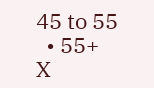45 to 55
  • 55+
X